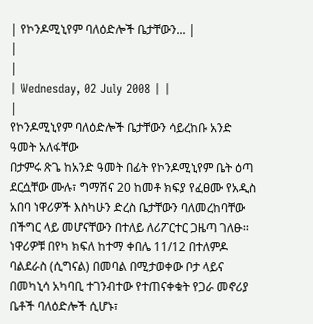| የኮንዶሚኒየም ባለዕድሎች ቤታቸውን... |
|
|
| Wednesday, 02 July 2008 | |
|
የኮንዶሚኒየም ባለዕድሎች ቤታቸውን ሳይረከቡ አንድ ዓመት አለፋቸው
በታምሩ ጽጌ ከአንድ ዓመት በፊት የኮንዶሚኒየም ቤት ዕጣ ደርሷቸው ሙሉ፣ ግማሽና 20 ከመቶ ክፍያ የፈፀሙ የአዲስ አበባ ነዋሪዎች እስካሁን ድረስ ቤታቸውን ባለመረከባቸው በችግር ላይ መሆናቸውን በተለይ ለሪፖርተር ጋዜጣ ገለፁ፡፡ ነዋሪዎቹ በየካ ክፍለ ከተማ ቀበሌ 11/12 በተለምዶ ባልደራስ (ሲግናል) በመባል በሚታወቀው ቦታ ላይና በመካኒሳ አካባቢ ተገንብተው የተጠናቀቁት የጋራ መኖሪያ ቤቶች ባለዕድሎች ሲሆኑ፣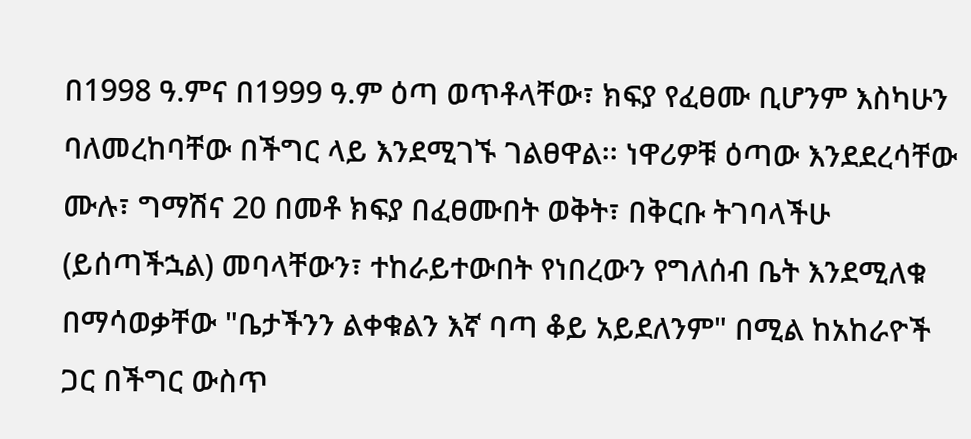በ1998 ዓ.ምና በ1999 ዓ.ም ዕጣ ወጥቶላቸው፣ ክፍያ የፈፀሙ ቢሆንም እስካሁን ባለመረከባቸው በችግር ላይ እንደሚገኙ ገልፀዋል፡፡ ነዋሪዎቹ ዕጣው እንደደረሳቸው ሙሉ፣ ግማሽና 20 በመቶ ክፍያ በፈፀሙበት ወቅት፣ በቅርቡ ትገባላችሁ (ይሰጣችኋል) መባላቸውን፣ ተከራይተውበት የነበረውን የግለሰብ ቤት እንደሚለቁ በማሳወቃቸው "ቤታችንን ልቀቁልን እኛ ባጣ ቆይ አይደለንም" በሚል ከአከራዮች ጋር በችግር ውስጥ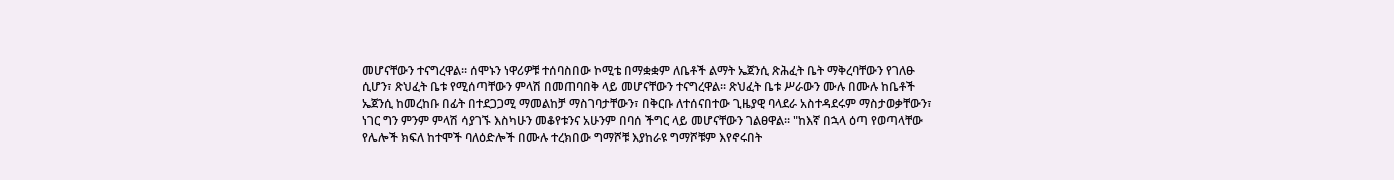መሆናቸውን ተናግረዋል፡፡ ሰሞኑን ነዋሪዎቹ ተሰባስበው ኮሚቴ በማቋቋም ለቤቶች ልማት ኤጀንሲ ጽሕፈት ቤት ማቅረባቸውን የገለፁ ሲሆን፣ ጽህፈት ቤቱ የሚሰጣቸውን ምላሽ በመጠባበቅ ላይ መሆናቸውን ተናግረዋል፡፡ ጽህፈት ቤቱ ሥራውን ሙሉ በሙሉ ከቤቶች ኤጀንሲ ከመረከቡ በፊት በተደጋጋሚ ማመልከቻ ማስገባታቸውን፣ በቅርቡ ለተሰናበተው ጊዜያዊ ባላደራ አስተዳደሩም ማስታወቃቸውን፣ ነገር ግን ምንም ምላሽ ሳያገኙ እስካሁን መቆየቱንና አሁንም በባሰ ችግር ላይ መሆናቸውን ገልፀዋል፡፡ "ከእኛ በኋላ ዕጣ የወጣላቸው የሌሎች ክፍለ ከተሞች ባለዕድሎች በሙሉ ተረክበው ግማሾቹ እያከራዩ ግማሾቹም እየኖሩበት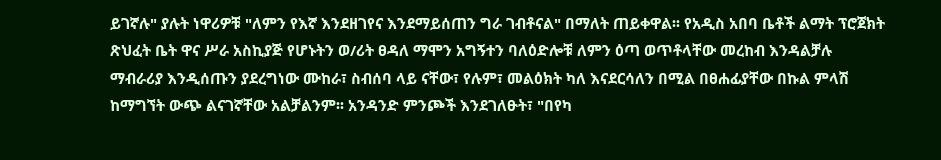ይገኛሉ" ያሉት ነዋሪዎቹ "ለምን የእኛ እንደዘገየና እንደማይሰጠን ግራ ገብቶናል" በማለት ጠይቀዋል፡፡ የአዲስ አበባ ቤቶች ልማት ፕሮጀክት ጽህፈት ቤት ዋና ሥራ አስኪያጅ የሆኑትን ወ/ሪት ፀዳለ ማሞን አግኝተን ባለዕድሎቹ ለምን ዕጣ ወጥቶላቸው መረከብ እንዳልቻሉ ማብራሪያ እንዲሰጡን ያደረግነው ሙከራ፣ ስብሰባ ላይ ናቸው፣ የሉም፣ መልዕክት ካለ እናደርሳለን በሚል በፀሐፊያቸው በኩል ምላሽ ከማግኘት ውጭ ልናገኛቸው አልቻልንም፡፡ አንዳንድ ምንጮች እንደገለፁት፣ "በየካ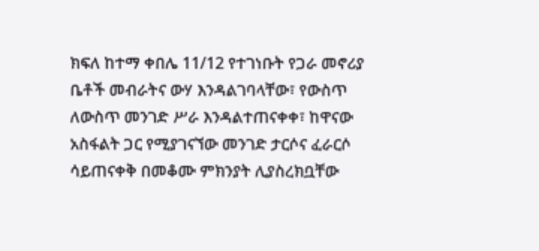ክፍለ ከተማ ቀበሌ 11/12 የተገነቡት የጋራ መኖሪያ ቤቶች መብራትና ውሃ እንዳልገባላቸው፣ የውስጥ ለውስጥ መንገድ ሥራ እንዳልተጠናቀቀ፣ ከዋናው አስፋልት ጋር የሚያገናኘው መንገድ ታርሶና ፈራርሶ ሳይጠናቀቅ በመቆሙ ምክንያት ሊያስረክቧቸው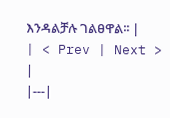እንዳልቻሉ ገልፀዋል፡፡ |
| < Prev | Next > |
|---|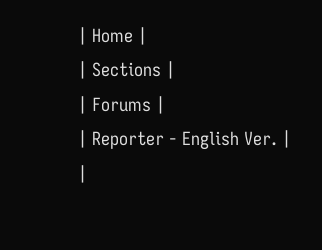| Home |
| Sections |
| Forums |
| Reporter - English Ver. |
|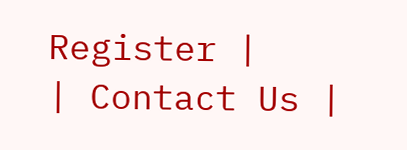Register |
| Contact Us |